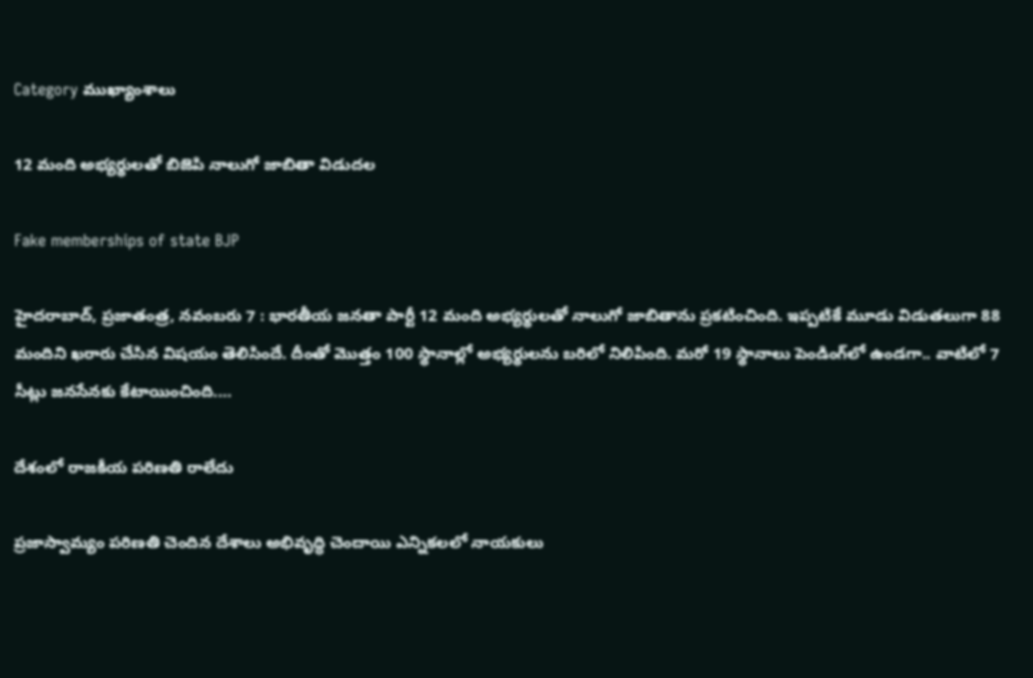Category ముఖ్యాంశాలు

12 మంది అభ్యర్థులతో బిజెపి నాలుగో జాబితా విడుదల

Fake memberships of state BJP

హైదరాబాద్‌, ప్రజాతంత్ర, నవంబరు 7 : భారతీయ జనతా పార్టీ 12 మంది అభ్యర్థులతో నాలుగో జాబితాను ప్రకటించింది. ఇప్పటికే మూడు విడుతలుగా 88 మందిని ఖరారు చేసిన విషయం తెలిసిందే. దీంతో మొత్తం 100 స్థానాల్లో అభ్యర్థులను బరిలో నిలిపింది. మరో 19 స్థానాలు పెండింగ్‌లో ఉండగా.. వాటిలో 7 సీట్లు జనసేనకు కేటాయించింది.…

దేశంలో రాజకీయ పరిణతి రాలేదు

ప్రజాస్వామ్యం పరిణతి చెందిన దేశాలు అభివృద్ధి చెందాయి ఎన్నికలలో నాయకులు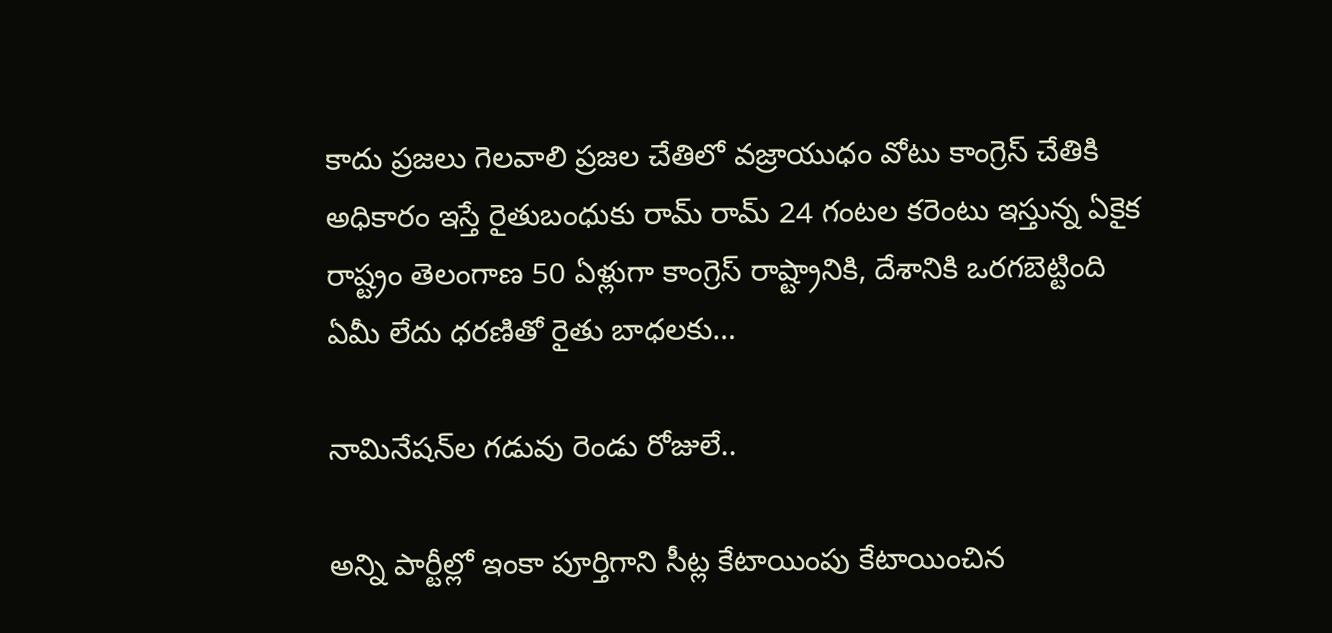కాదు ప్రజలు గెలవాలి ప్రజల చేతిలో వజ్రాయుధం వోటు కాంగ్రెస్‌ ‌చేతికి అధికారం ఇస్తే రైతుబంధుకు రామ్‌ ‌రామ్‌ 24 గంటల కరెంటు ఇస్తున్న ఏకైక రాష్ట్రం తెలంగాణ 50 ఏళ్లుగా కాంగ్రెస్‌ ‌రాష్ట్రానికి, దేశానికి ఒరగబెట్టింది ఏమీ లేదు ధరణితో రైతు బాధలకు…

నామినేషన్‌ల గడువు రెండు రోజులే..

అన్ని పార్టీల్లో ఇంకా పూర్తిగాని సీట్ల కేటాయింపు కేటాయించిన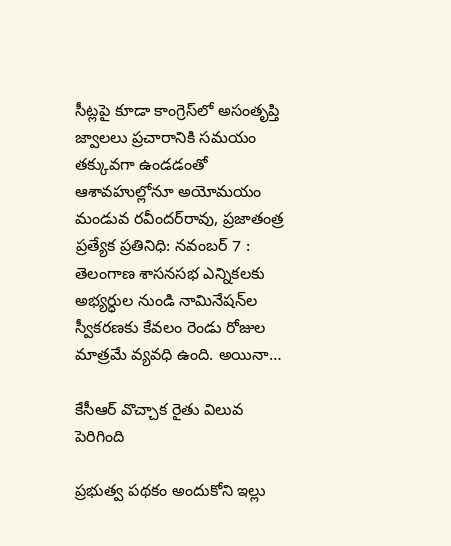సీట్లపై కూడా కాంగ్రెస్‌లో అసంతృప్తి జ్వాలలు ప్రచారానికి సమయం తక్కువగా ఉండడంతో ఆశావహుల్లోనూ అయోమయం మండువ రవీందర్‌రావు, ప్రజాతంత్ర ప్రత్యేక ప్రతినిధి: నవంబర్‌ 7 : తెలంగాణ శాసనసభ ఎన్నికలకు అభ్యర్ధుల నుండి నామినేషన్‌ల స్వీకరణకు కేవలం రెండు రోజుల మాత్రమే వ్యవధి ఉంది. అయినా…

కేసీఆర్‌ ‌వొచ్చాక రైతు విలువ పెరిగింది

ప్రభుత్వ పథకం అందుకోని ఇల్లు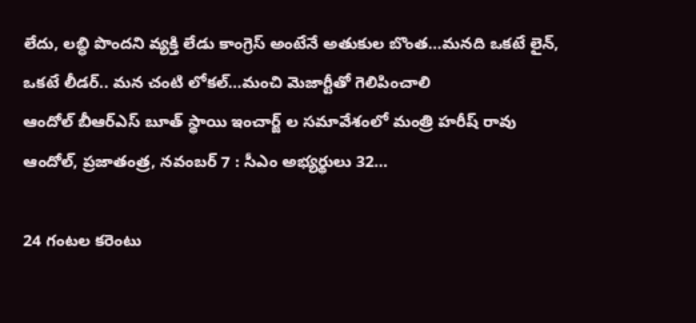లేదు, లబ్ధి పొందని వ్యక్తి లేడు కాంగ్రెస్‌ అం‌టేనే అతుకుల బొంత…మనది ఒకటే లైన్‌, ఒకటే లీడర్‌.. మన చంటి లోకల్‌…మంచి మెజార్టీతో గెలిపించాలి ఆందోల్‌ ‌బీఆర్‌ఎస్‌ ‌బూత్‌ ‌స్థాయి ఇంచార్జ్ ‌ల సమావేశంలో మంత్రి హరీష్‌ ‌రావు ఆందోల్‌, ప్రజాతంత్ర, నవంబర్‌ 7 : సీఎం అభ్యర్థులు 32…

24 గంటల కరెంటు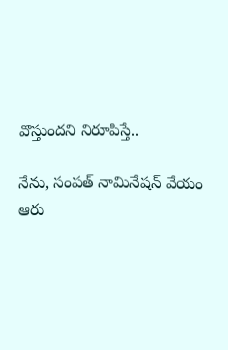వొస్తుందని నిరూపిస్తే..

నేను, సంపత్‌ ‌నామినేషన్‌ ‌వేయం ఆరు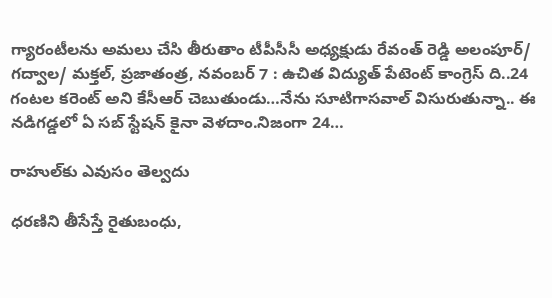గ్యారంటీలను అమలు చేసి తీరుతాం టీపీసీసీ అధ్యక్షుడు రేవంత్‌ ‌రెడ్డి అలంపూర్‌/ గద్వాల/ మక్తల్‌, ప్రజాతంత్ర, నవంబర్‌ 7 : ఉచిత విద్యుత్‌ ‌పేటెంట్‌ ‌కాంగ్రెస్‌ ‌ది..24 గంటల కరెంట్‌ అని కేసీఆర్‌ ‌చెబుతుండు…నేను సూటిగాసవాల్‌ ‌విసురుతున్నా.. ఈ నడిగడ్డలో ఏ సబ్‌ ‌స్టేషన్‌ ‌కైనా వెళదాం.నిజంగా 24…

రాహుల్‌కు ఎవుసం తెల్వదు

ధరణిని తీసేస్తే రైతుబంధు,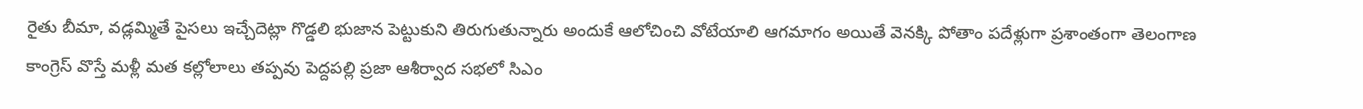రైతు బీమా, వడ్లమ్మితే పైసలు ఇచ్చేదెట్లా గొడ్డలి భుజాన పెట్టుకుని తిరుగుతున్నారు అందుకే ఆలోచించి వోటేయాలి ఆగమాగం అయితే వెనక్కి పోతాం పదేళ్లుగా ప్రశాంతంగా తెలంగాణ కాంగ్రెస్‌ ‌వొస్తే మళ్లీ మత కల్లోలాలు తప్పవు పెద్దపల్లి ప్రజా ఆశీర్వాద సభలో సిఎం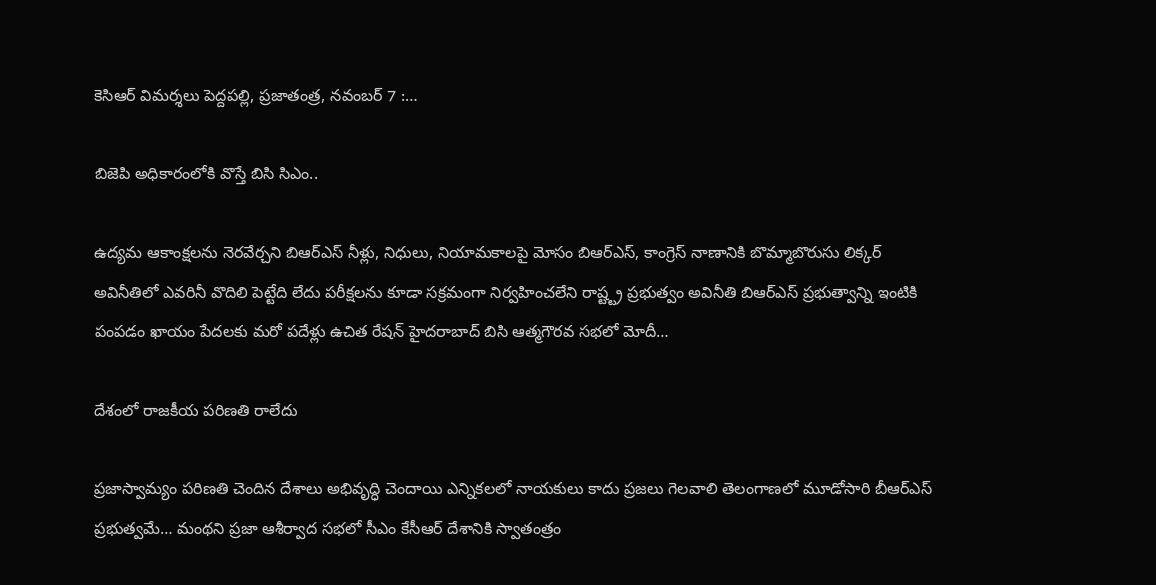కెసిఆర్‌ ‌విమర్శలు పెద్దపల్లి, ప్రజాతంత్ర, నవంబర్‌ 7 :…

బిజెపి అధికారంలోకి వొస్తే బిసి సిఎం..

ఉద్యమ ఆకాంక్షలను నెరవేర్చని బిఆర్‌ఎస్‌ ‌నీళ్లు, నిధులు, నియామకాలపై మోసం బిఆర్‌ఎస్‌, కాంగ్రెస్‌ ‌నాణానికి బొమ్మాబొరుసు లిక్కర్‌ అవినీతిలో ఎవరినీ వొదిలి పెట్టేది లేదు పరీక్షలను కూడా సక్రమంగా నిర్వహించలేని రాష్ట్ట్ర ప్రభుత్వం అవినీతి బిఆర్‌ఎస్‌ ‌ప్రభుత్వాన్ని ఇంటికి పంపడం ఖాయం పేదలకు మరో పదేళ్లు ఉచిత రేషన్‌ ‌హైదరాబాద్‌ ‌బిసి ఆత్మగౌరవ సభలో మోదీ…

దేశంలో రాజకీయ పరిణతి రాలేదు

ప్రజాస్వామ్యం పరిణతి చెందిన దేశాలు అభివృద్ధి చెందాయి ఎన్నికలలో నాయకులు కాదు ప్రజలు గెలవాలి తెలంగాణలో మూడోసారి బీఆర్‌ఎస్‌ ప్రభుత్వమే… మంథని ప్రజా ఆశీర్వాద సభలో సీఎం కేసీఆర్‌ దేశానికి స్వాతంత్రం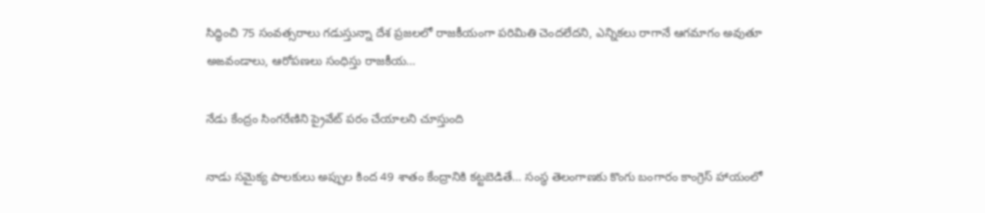సిద్ధించి 75 సంవత్సరాలు గడుస్తున్నా దేశ ప్రజలలో రాజకీయంగా పరిమితి చెందలేదని, ఎన్నికలు రాగానే ఆగమాగం అవుతూ అఙవండాలు, ఆరోపణలు సంధిస్తు రాజకీయ…

నేడు కేంద్రం సింగరేణిని ప్రైవేట్‌ పరం చేయాలని చూస్తుంది

నాడు సమైక్య పాలకులు అప్పుల కింద 49 శాతం కేంద్రానికి కట్టబెడితే… సంస్థ తెలంగాణకు కొంగు బంగారం కాంగ్రెస్‌ హాయంలో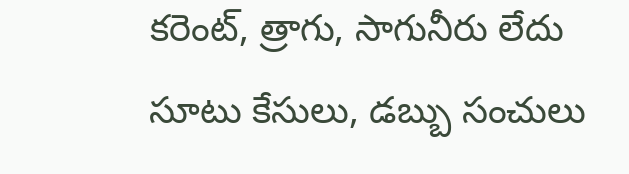కరెంట్‌, త్రాగు, సాగునీరు లేదు సూటు కేసులు, డబ్బు సంచులు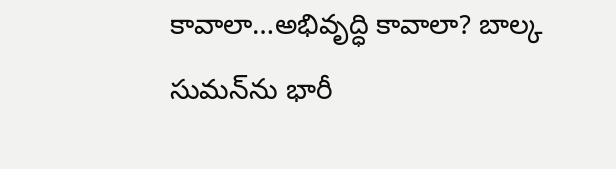కావాలా…అభివృద్ధి కావాలా? బాల్క సుమన్‌ను భారీ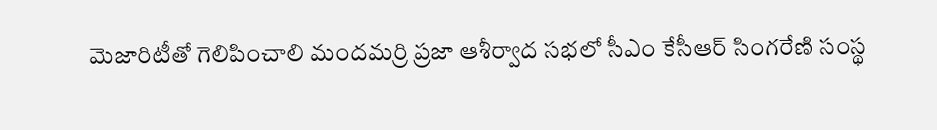మెజారిటీతో గెలిపించాలి మందమర్రి ప్రజా ఆశీర్వాద సభలో సీఎం కేసీఆర్‌ సింగరేణి సంస్థ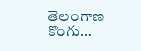తెలంగాణ కొంగు…